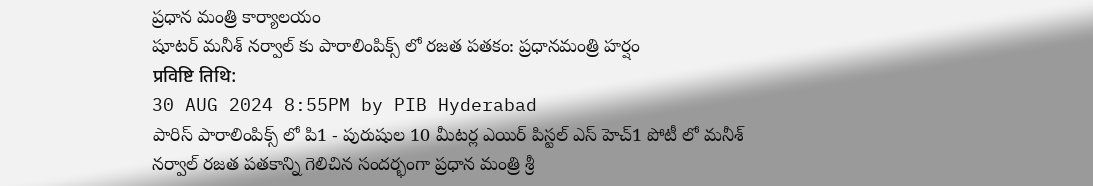ప్రధాన మంత్రి కార్యాలయం
షూటర్ మనీశ్ నర్వాల్ కు పారాలింపిక్స్ లో రజత పతకం: ప్రధానమంత్రి హర్షం
प्रविष्टि तिथि:
30 AUG 2024 8:55PM by PIB Hyderabad
పారిస్ పారాలింపిక్స్ లో పి1 - పురుషుల 10 మీటర్ల ఎయిర్ పిస్టల్ ఎస్ హెచ్1 పోటీ లో మనీశ్ నర్వాల్ రజత పతకాన్ని గెలిచిన సందర్భంగా ప్రధాన మంత్రి శ్రీ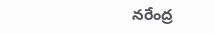నరేంద్ర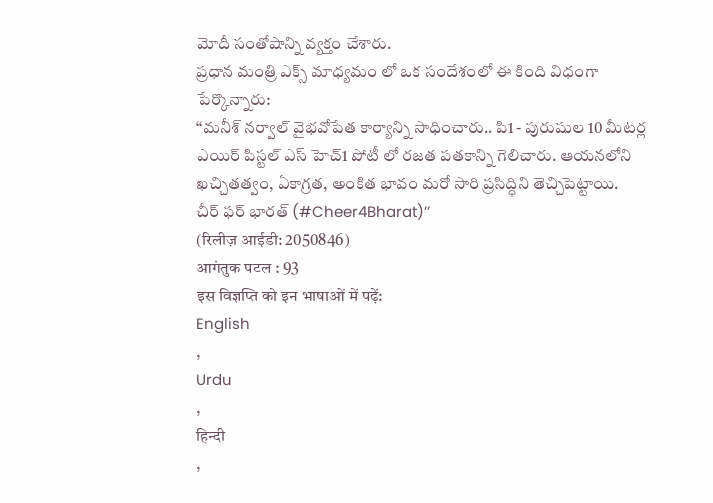మోదీ సంతోషాన్ని వ్యక్తం చేశారు.
ప్రధాన మంత్రి ఎక్స్ మాధ్యమం లో ఒక సందేశంలో ఈ కింది విధంగా పేర్కొన్నారు:
‘‘మనీశ్ నర్వాల్ వైభవోపేత కార్యాన్ని సాధించారు.. పి1 - పురుషుల 10 మీటర్ల ఎయిర్ పిస్టల్ ఎస్ హెచ్1 పోటీ లో రజత పతకాన్ని గెలిచారు. ఆయనలోని ఖచ్చితత్వం, ఏకాగ్రత, అంకిత భావం మరో సారి ప్రసిద్ధిని తెచ్చిపెట్టాయి.
చీర్ ఫర్ భారత్ (#Cheer4Bharat)’’
(रिलीज़ आईडी: 2050846)
आगंतुक पटल : 93
इस विज्ञप्ति को इन भाषाओं में पढ़ें:
English
,
Urdu
,
हिन्दी
,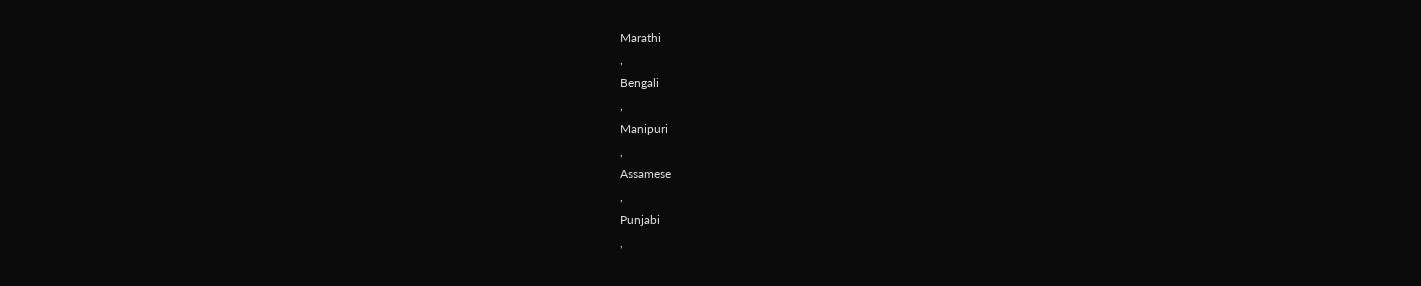Marathi
,
Bengali
,
Manipuri
,
Assamese
,
Punjabi
,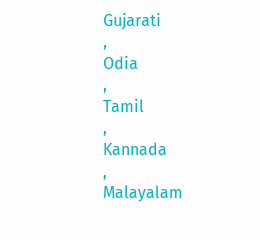Gujarati
,
Odia
,
Tamil
,
Kannada
,
Malayalam